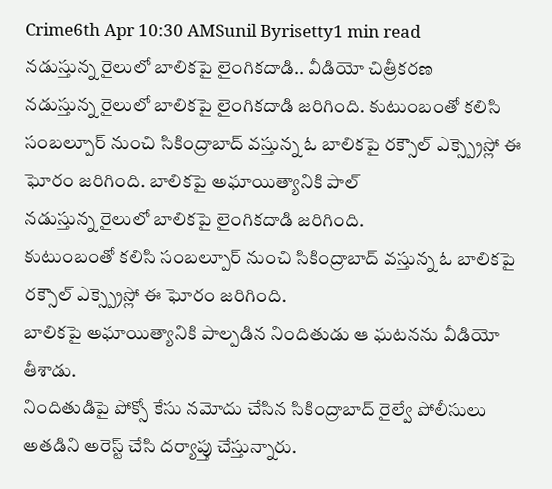Crime6th Apr 10:30 AMSunil Byrisetty1 min read
నడుస్తున్న రైలులో బాలికపై లైంగికదాడి.. వీడియో చిత్రీకరణ
నడుస్తున్న రైలులో బాలికపై లైంగికదాడి జరిగింది. కుటుంబంతో కలిసి సంబల్పూర్ నుంచి సికింద్రాబాద్ వస్తున్న ఓ బాలికపై రక్సౌల్ ఎక్స్ప్రెస్లో ఈ ఘోరం జరిగింది. బాలికపై అఘాయిత్యానికి పాల్
నడుస్తున్న రైలులో బాలికపై లైంగికదాడి జరిగింది.
కుటుంబంతో కలిసి సంబల్పూర్ నుంచి సికింద్రాబాద్ వస్తున్న ఓ బాలికపై రక్సౌల్ ఎక్స్ప్రెస్లో ఈ ఘోరం జరిగింది.
బాలికపై అఘాయిత్యానికి పాల్పడిన నిందితుడు ఆ ఘటనను వీడియో తీశాడు.
నిందితుడిపై పోక్సో కేసు నమోదు చేసిన సికింద్రాబాద్ రైల్వే పోలీసులు అతడిని అరెస్ట్ చేసి దర్యాప్తు చేస్తున్నారు.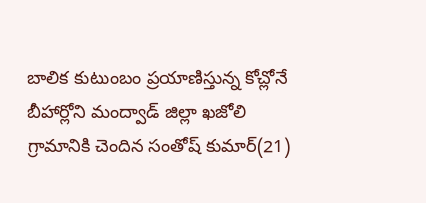బాలిక కుటుంబం ప్రయాణిస్తున్న కోచ్లోనే బీహార్లోని మంద్వాడ్ జిల్లా ఖజోలి గ్రామానికి చెందిన సంతోష్ కుమార్(21)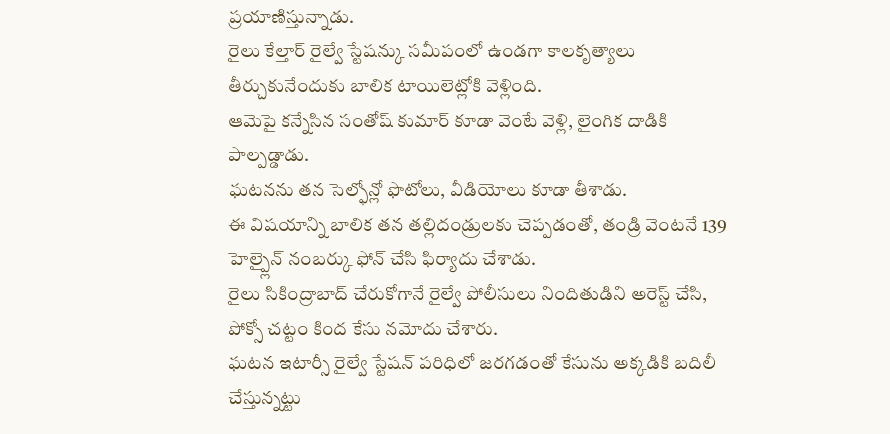ప్రయాణిస్తున్నాడు.
రైలు కేల్తార్ రైల్వే స్టేషన్కు సమీపంలో ఉండగా కాలకృత్యాలు తీర్చుకునేందుకు బాలిక టాయిలెట్లోకి వెళ్లింది.
ఆమెపై కన్నేసిన సంతోష్ కుమార్ కూడా వెంటే వెళ్లి, లైంగిక దాడికి పాల్పడ్డాడు.
ఘటనను తన సెల్ఫోన్లో ఫొటోలు, వీడియోలు కూడా తీశాడు.
ఈ విషయాన్ని బాలిక తన తల్లిదండ్రులకు చెప్పడంతో, తండ్రి వెంటనే 139 హెల్ప్లైన్ నంబర్కు ఫోన్ చేసి ఫిర్యాదు చేశాడు.
రైలు సికింద్రాబాద్ చేరుకోగానే రైల్వే పోలీసులు నిందితుడిని అరెస్ట్ చేసి, పోక్సో చట్టం కింద కేసు నమోదు చేశారు.
ఘటన ఇటార్సీ రైల్వే స్టేషన్ పరిధిలో జరగడంతో కేసును అక్కడికి బదిలీ చేస్తున్నట్టు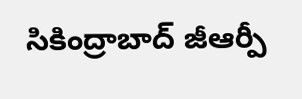సికింద్రాబాద్ జీఆర్పీ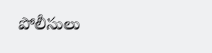పోలీసులు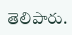తెలిపారు.